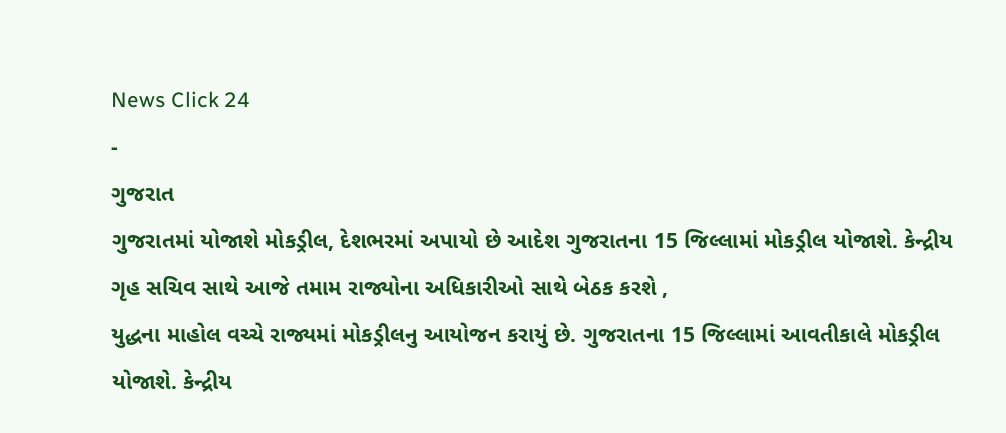News Click 24
-
ગુજરાત
ગુજરાતમાં યોજાશે મોકડ્રીલ, દેશભરમાં અપાયો છે આદેશ ગુજરાતના 15 જિલ્લામાં મોકડ્રીલ યોજાશે. કેન્દ્રીય ગૃહ સચિવ સાથે આજે તમામ રાજ્યોના અધિકારીઓ સાથે બેઠક કરશે ,
યુદ્ધના માહોલ વચ્ચે રાજ્યમાં મોકડ્રીલનુ આયોજન કરાયું છે. ગુજરાતના 15 જિલ્લામાં આવતીકાલે મોકડ્રીલ યોજાશે. કેન્દ્રીય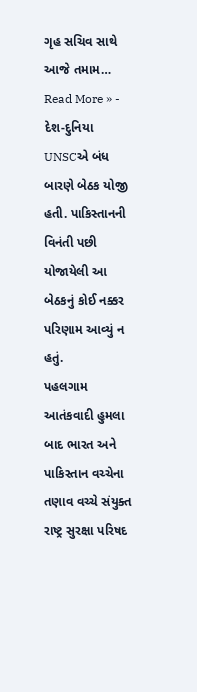ગૃહ સચિવ સાથે આજે તમામ…
Read More » -
દેશ-દુનિયા
UNSCએ બંધ બારણે બેઠક યોજી હતી. પાકિસ્તાનની વિનંતી પછી યોજાયેલી આ બેઠકનું કોઈ નક્કર પરિણામ આવ્યું ન હતું.
પહલગામ આતંકવાદી હુમલા બાદ ભારત અને પાકિસ્તાન વચ્ચેના તણાવ વચ્ચે સંયુક્ત રાષ્ટ્ર સુરક્ષા પરિષદ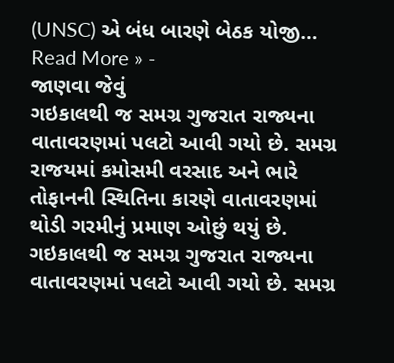(UNSC) એ બંધ બારણે બેઠક યોજી…
Read More » -
જાણવા જેવું
ગઇકાલથી જ સમગ્ર ગુજરાત રાજ્યના વાતાવરણમાં પલટો આવી ગયો છે. સમગ્ર રાજયમાં કમોસમી વરસાદ અને ભારે તોફાનની સ્થિતિના કારણે વાતાવરણમાં થોડી ગરમીનું પ્રમાણ ઓછું થયું છે.
ગઇકાલથી જ સમગ્ર ગુજરાત રાજ્યના વાતાવરણમાં પલટો આવી ગયો છે. સમગ્ર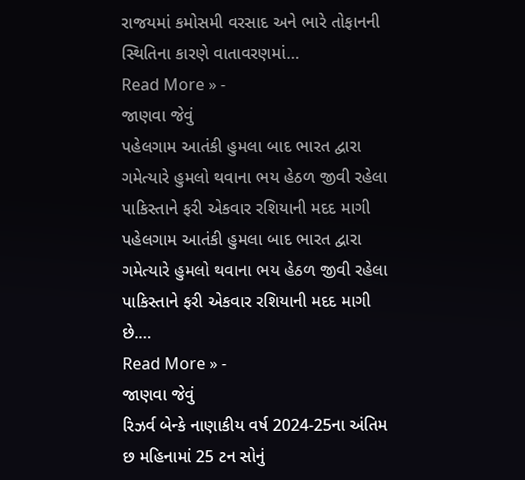રાજયમાં કમોસમી વરસાદ અને ભારે તોફાનની સ્થિતિના કારણે વાતાવરણમાં…
Read More » -
જાણવા જેવું
પહેલગામ આતંકી હુમલા બાદ ભારત દ્વારા ગમેત્યારે હુમલો થવાના ભય હેઠળ જીવી રહેલા પાકિસ્તાને ફરી એકવાર રશિયાની મદદ માગી
પહેલગામ આતંકી હુમલા બાદ ભારત દ્વારા ગમેત્યારે હુમલો થવાના ભય હેઠળ જીવી રહેલા પાકિસ્તાને ફરી એકવાર રશિયાની મદદ માગી છે.…
Read More » -
જાણવા જેવું
રિઝર્વ બેન્કે નાણાકીય વર્ષ 2024-25ના અંતિમ છ મહિનામાં 25 ટન સોનું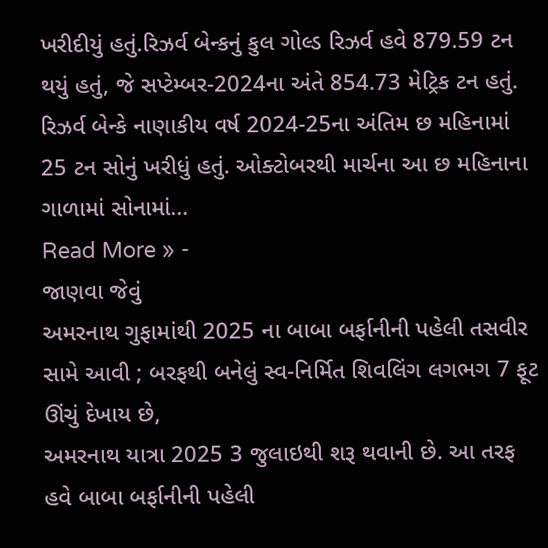ખરીદીયું હતું.રિઝર્વ બેન્કનું કુલ ગોલ્ડ રિઝર્વ હવે 879.59 ટન થયું હતું, જે સપ્ટેમ્બર-2024ના અંતે 854.73 મેટ્રિક ટન હતું.
રિઝર્વ બેન્કે નાણાકીય વર્ષ 2024-25ના અંતિમ છ મહિનામાં 25 ટન સોનું ખરીધું હતું. ઓક્ટોબરથી માર્ચના આ છ મહિનાના ગાળામાં સોનામાં…
Read More » -
જાણવા જેવું
અમરનાથ ગુફામાંથી 2025 ના બાબા બર્ફાનીની પહેલી તસવીર સામે આવી ; બરફથી બનેલું સ્વ-નિર્મિત શિવલિંગ લગભગ 7 ફૂટ ઊંચું દેખાય છે,
અમરનાથ યાત્રા 2025 3 જુલાઇથી શરૂ થવાની છે. આ તરફ હવે બાબા બર્ફાનીની પહેલી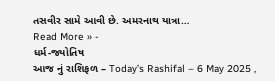તસવીર સામે આવી છે. અમરનાથ યાત્રા…
Read More » -
ધર્મ-જ્યોતિષ
આજ નું રાશિફળ – Today’s Rashifal – 6 May 2025 ,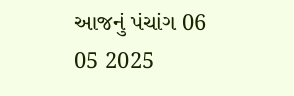આજનું પંચાંગ 06 05 2025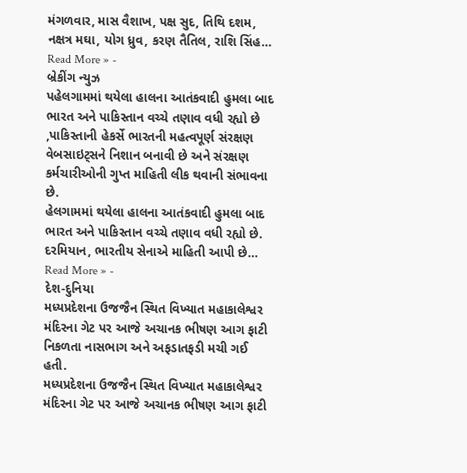મંગળવાર, માસ વૈશાખ, પક્ષ સુદ, તિથિ દશમ, નક્ષત્ર મઘા, યોગ ધ્રુવ, કરણ તૈતિલ, રાશિ સિંહ…
Read More » -
બ્રેકીંગ ન્યુઝ
પહેલગામમાં થયેલા હાલના આતંકવાદી હુમલા બાદ ભારત અને પાકિસ્તાન વચ્ચે તણાવ વધી રહ્યો છે ,પાકિસ્તાની હેકર્સે ભારતની મહત્વપૂર્ણ સંરક્ષણ વેબસાઇટ્સને નિશાન બનાવી છે અને સંરક્ષણ કર્મચારીઓની ગુપ્ત માહિતી લીક થવાની સંભાવના છે.
હેલગામમાં થયેલા હાલના આતંકવાદી હુમલા બાદ ભારત અને પાકિસ્તાન વચ્ચે તણાવ વધી રહ્યો છે. દરમિયાન, ભારતીય સેનાએ માહિતી આપી છે…
Read More » -
દેશ-દુનિયા
મધ્યપ્રદેશના ઉજજૈન સ્થિત વિખ્યાત મહાકાલેશ્વર મંદિરના ગેટ પર આજે અચાનક ભીષણ આગ ફાટી નિકળતા નાસભાગ અને અફડાતફડી મચી ગઈ હતી.
મધ્યપ્રદેશના ઉજજૈન સ્થિત વિખ્યાત મહાકાલેશ્વર મંદિરના ગેટ પર આજે અચાનક ભીષણ આગ ફાટી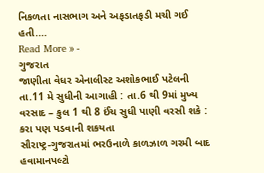નિકળતા નાસભાગ અને અફડાતફડી મચી ગઈ હતી.…
Read More » -
ગુજરાત
જાણીતા વેધર એનાલીસ્ટ અશોકભાઈ પટેલની તા.11 મે સુધીની આગાહી : તા.6 થી 9માં મુખ્ય વરસાદ – કુલ 1 થી 8 ઈંચ સુધી પાણી વરસી શકે : કરા પણ પડવાની શકયતા
સૌરાષ્ટ્ર-ગુજરાતમાં ભરઉનાળે કાળઝાળ ગરમી બાદ હવામાનપલ્ટો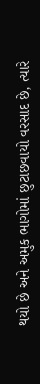થયો છે અને અમુક ભાગોમાં છુટાછવાયો વરસાદ છે, ત્યારે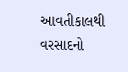આવતીકાલથી વરસાદનો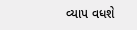વ્યાપ વધશે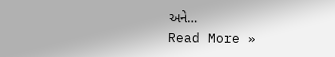અને…
Read More »